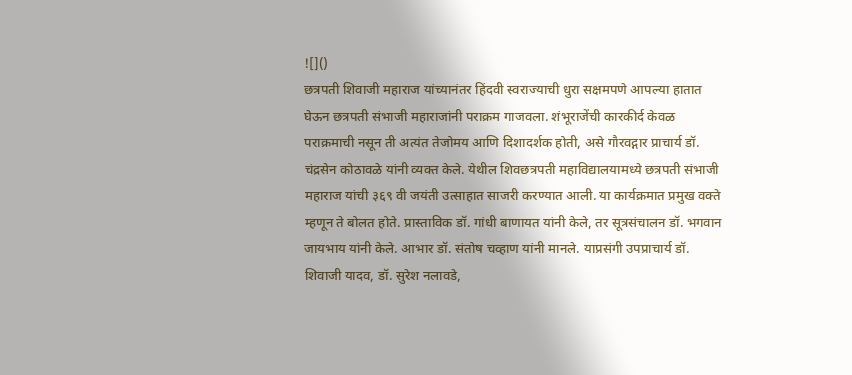![]()
छत्रपती शिवाजी महाराज यांच्यानंतर हिंदवी स्वराज्याची धुरा सक्षमपणे आपल्या हातात घेऊन छत्रपती संभाजी महाराजांनी पराक्रम गाजवला. शंभूराजेंची कारकीर्द केवळ पराक्रमाची नसून ती अत्यंत तेजोमय आणि दिशादर्शक होती, असे गौरवद्गार प्राचार्य डॉ. चंद्रसेन कोठावळे यांनी व्यक्त केले. येथील शिवछत्रपती महाविद्यालयामध्ये छत्रपती संभाजी महाराज यांची ३६९ वी जयंती उत्साहात साजरी करण्यात आली. या कार्यक्रमात प्रमुख वक्ते म्हणून ते बोलत होते. प्रास्ताविक डॉ. गांधी बाणायत यांनी केले, तर सूत्रसंचालन डॉ. भगवान जायभाय यांनी केले. आभार डॉ. संतोष चव्हाण यांनी मानले. याप्रसंगी उपप्राचार्य डॉ. शिवाजी यादव, डॉ. सुरेश नलावडे,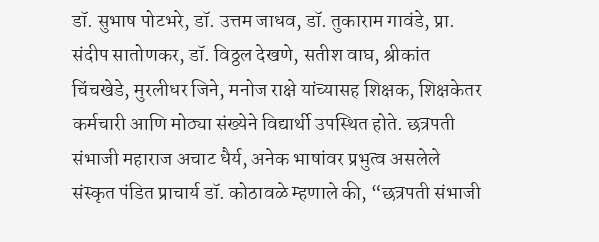डॉ. सुभाष पोटभरे, डॉ. उत्तम जाधव, डॉ. तुकाराम गावंडे, प्रा. संदीप सातोणकर, डॉ. विठ्ठल देखणे, सतीश वाघ, श्रीकांत चिंचखेडे, मुरलीधर जिने, मनोज राक्षे यांच्यासह शिक्षक, शिक्षकेतर कर्मचारी आणि मोठ्या संख्येने विद्यार्थी उपस्थित होते. छत्रपती संभाजी महाराज अचाट धैर्य, अनेक भाषांवर प्रभुत्व असलेले संस्कृत पंडित प्राचार्य डॉ. कोठावळे म्हणाले की, “छत्रपती संभाजी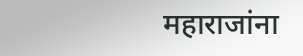महाराजांना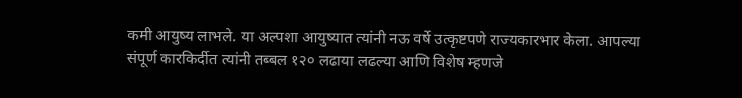कमी आयुष्य लाभले. या अल्पशा आयुष्यात त्यांनी नऊ वर्षे उत्कृष्टपणे राज्यकारभार केला. आपल्या संपूर्ण कारकिर्दीत त्यांनी तब्बल १२० लढाया लढल्या आणि विशेष म्हणजे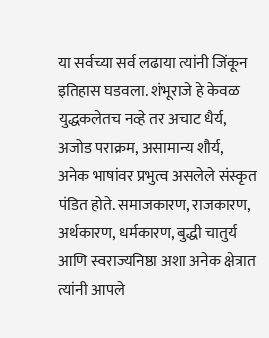या सर्वच्या सर्व लढाया त्यांनी जिंकून इतिहास घडवला. शंभूराजे हे केवळ युद्धकलेतच नव्हे तर अचाट धैर्य, अजोड पराक्रम, असामान्य शौर्य, अनेक भाषांवर प्रभुत्व असलेले संस्कृत पंडित होते. समाजकारण, राजकारण, अर्थकारण, धर्मकारण, बुद्धी चातुर्य आणि स्वराज्यनिष्ठा अशा अनेक क्षेत्रात त्यांनी आपले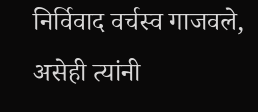निर्विवाद वर्चस्व गाजवले, असेही त्यांनी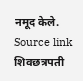नमूद केले.
Source link
शिवछत्रपती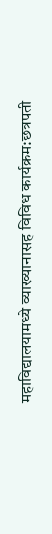महाविद्यालयामध्ये व्याख्यानासह विविध कार्यक्रम:छत्रपती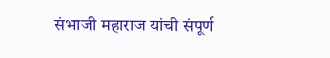संभाजी महाराज यांची संपूर्ण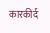कारकीर्द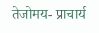तेजोमय- प्राचार्य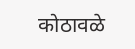कोठावळे